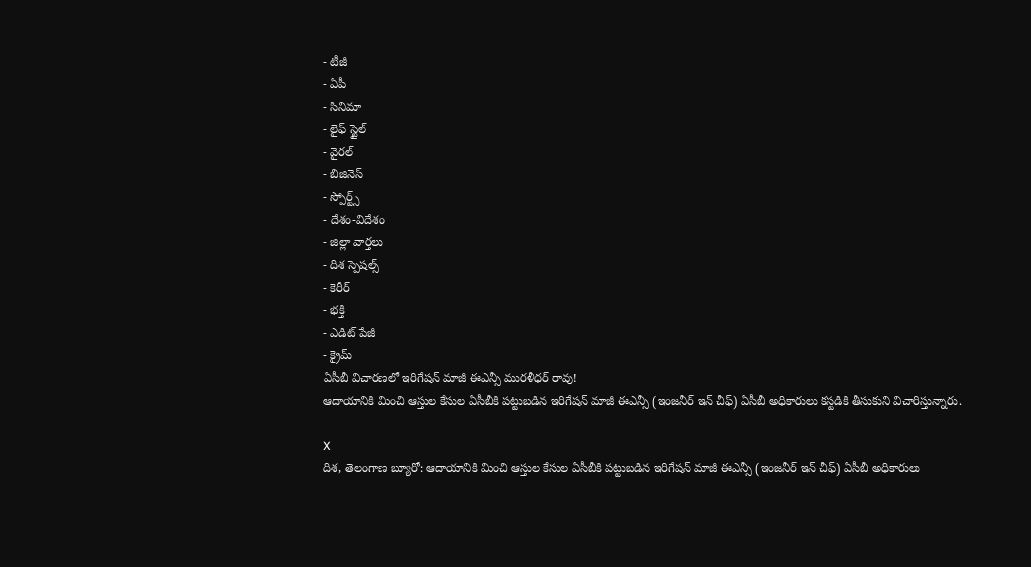- టీజీ
- ఏపీ
- సినిమా
- లైఫ్ స్టైల్
- వైరల్
- బిజినెస్
- స్పోర్ట్స్
- దేశం-విదేశం
- జిల్లా వార్తలు
- దిశ స్పెషల్స్
- కెరీర్
- భక్తి
- ఎడిట్ పేజీ
- క్రైమ్
ఏసీబీ విచారణలో ఇరిగేషన్ మాజీ ఈఎన్సీ మురళీధర్ రావు!
ఆదాయానికి మించి ఆస్తుల కేసుల ఏసీబీకి పట్టుబడిన ఇరిగేషన్ మాజీ ఈఎన్సీ (ఇంజనీర్ ఇన్ చీఫ్) ఏసీబీ అధికారులు కస్టడికి తీసుకుని విచారిస్తున్నారు.

X
దిశ, తెలంగాణ బ్యూరో: ఆదాయానికి మించి ఆస్తుల కేసుల ఏసీబీకి పట్టుబడిన ఇరిగేషన్ మాజీ ఈఎన్సీ (ఇంజనీర్ ఇన్ చీఫ్) ఏసీబీ అధికారులు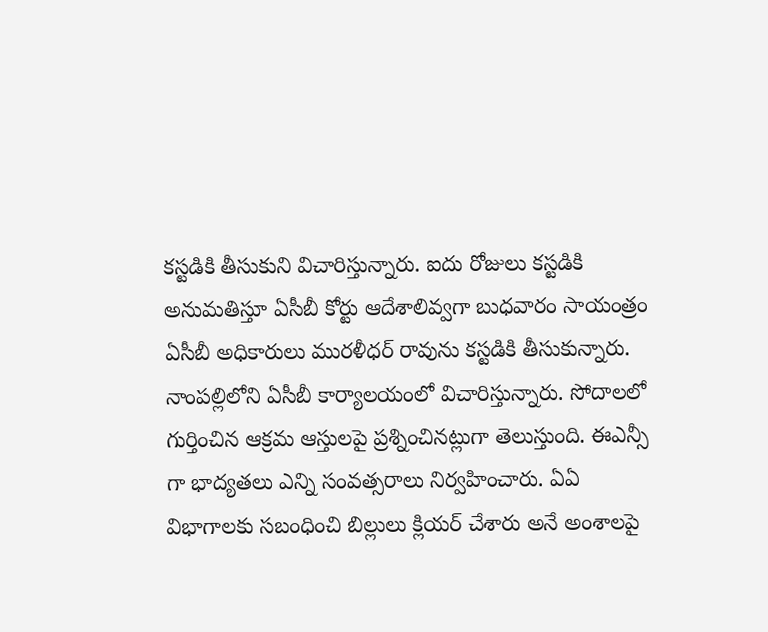కస్టడికి తీసుకుని విచారిస్తున్నారు. ఐదు రోజులు కస్టడికి అనుమతిస్తూ ఏసీబీ కోర్టు ఆదేశాలివ్వగా బుధవారం సాయంత్రం ఏసీబీ అధికారులు మురళీధర్ రావును కస్టడికి తీసుకున్నారు. నాంపల్లిలోని ఏసీబీ కార్యాలయంలో విచారిస్తున్నారు. సోదాలలో గుర్తించిన ఆక్రమ ఆస్తులపై ప్రశ్నించినట్లుగా తెలుస్తుంది. ఈఎన్సీ గా భాద్యతలు ఎన్ని సంవత్సరాలు నిర్వహించారు. ఏఏ విభాగాలకు సబంధించి బిల్లులు క్లియర్ చేశారు అనే అంశాలపై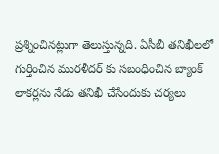ప్రశ్నించినట్లుగా తెలుస్తున్నది. ఏసీబీ తనిఖీలలో గుర్తించిన మురళీదర్ కు సబంధించిన బ్యాంక్ లాకర్లను నేడు తనిఖీ చేసేందుకు చర్యలు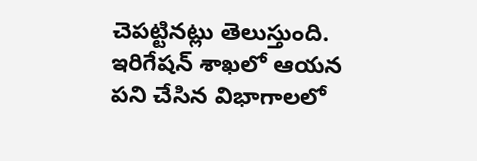చెపట్టినట్లు తెలుస్తుంది. ఇరిగేషన్ శాఖలో ఆయన పని చేసిన విభాగాలలో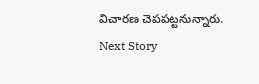విచారణ చెపపట్టనున్నారు.
Next Story